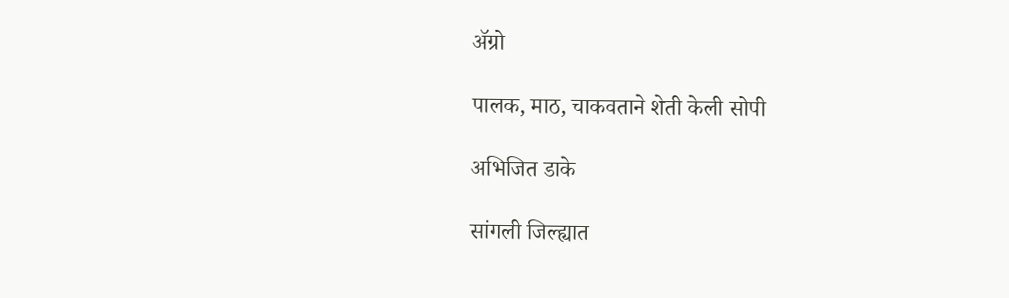अ‍ॅग्रो

पालक, माठ, चाकवताने शेती केली सोपी

अभिजित डाके

सांगली जिल्ह्यात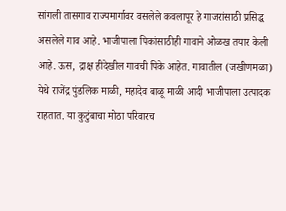सांगली तासगाव राज्यमार्गावर वसलेले कवलापूर हे गाजरांसाठी प्रसिद्ध असलेले गाव आहे. भाजीपाला पिकांसाठीही गावाने ओळख तयार केली आहे. ऊस, द्राक्ष हीदेखील गावची पिके आहेत. गावातील (जखीणमळा) येथे राजेंद्र पुंडलिक माळी, महादेव बाळू माळी आदी भाजीपाला उत्पादक राहतात. या कुटुंबाचा मोठा परिवारच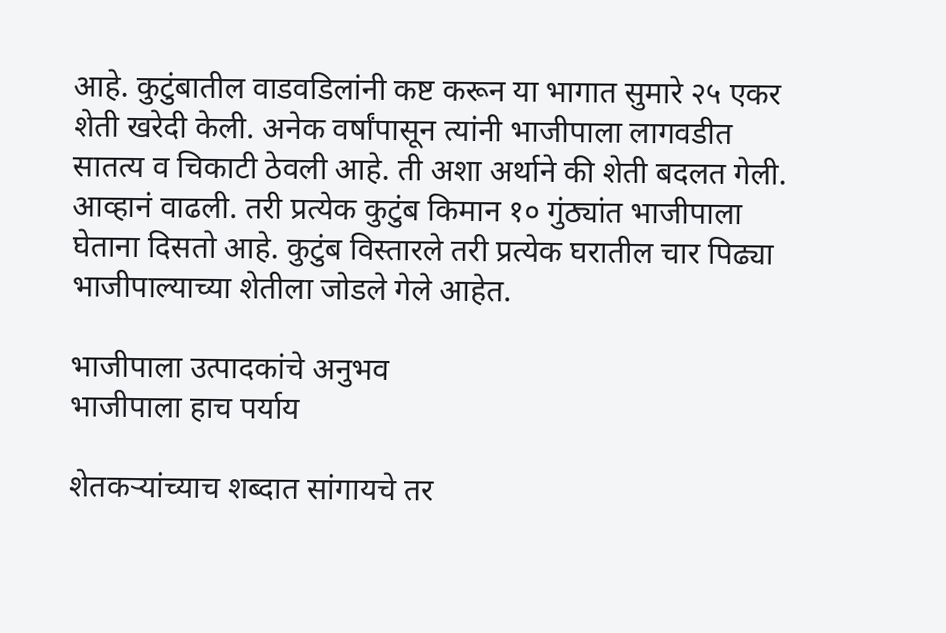आहे. कुटुंबातील वाडवडिलांनी कष्ट करून या भागात सुमारे २५ एकर शेती खरेदी केली. अनेक वर्षांपासून त्यांनी भाजीपाला लागवडीत सातत्य व चिकाटी ठेवली आहे. ती अशा अर्थाने की शेती बदलत गेली. आव्हानं वाढली. तरी प्रत्येक कुटुंब किमान १० गुंठ्यांत भाजीपाला घेताना दिसतो आहे. कुटुंब विस्तारले तरी प्रत्येक घरातील चार पिढ्या भाजीपाल्याच्या शेतीला जोडले गेले आहेत.

भाजीपाला उत्पादकांचे अनुभव
भाजीपाला हाच पर्याय

शेतकऱ्यांच्याच शब्दात सांगायचे तर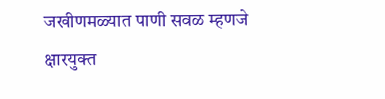जखीणमळ्यात पाणी सवळ म्हणजे क्षारयुक्त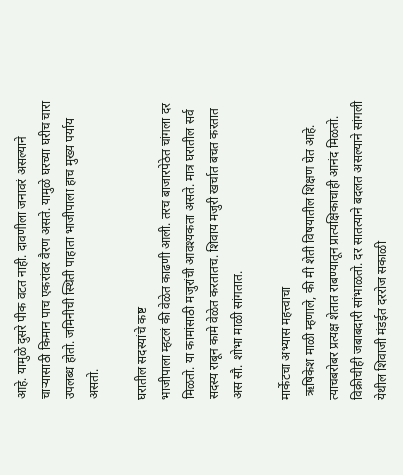आहे. यामुळे दुसरे पीक वटत नाही. दावणीला जनावरं असल्याने चाऱ्यासाठी किमान पाच एकरांवर वैरण असते. यामुळे घरच्या घरीच चारा उपलब्ध होतो. जमिनीची स्थिती पाहाता भाजीपाला हाच मुख्य पर्याय असतो.

घरातील सदस्यांचे कष्ट
भाजीपाला म्हटलं की वेळेत काढणी आली. तरच बाजारपेठेत चांगला दर मिळतो. या कामांसाठी मजुरांची आवश्यकता असते. मात्र घरातील सर्व सदस्य राबून कामे वेळेत करतातच. शिवाय मजुरी खर्चात बचत करतात अस सौ. शोभा माळी सांगतात.

मार्केटचा अभ्यास महत्त्वाचा
 ऋषिकेश माळी म्हणाले, की मी शेती विषयातील शिक्षण घेत आहे. त्याचबरोबर प्रत्यक्ष शेतात राबण्यातून प्रात्यक्षिकाचाही आनंद मिळतो. विक्रीचीही जबाबदारी सांभाळतो. दर सातत्याने बदलत असल्याने सांगली येथील शिवाजी मंडईत दररोज सकाळी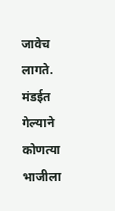जावेच लागते. मंडईत गेल्याने कोणत्या भाजीला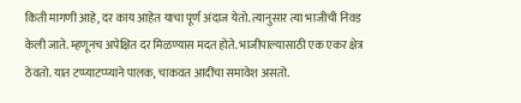किती मागणी आहे, दर काय आहेत याचा पूर्ण अंदाज येतो. त्यानुसार त्या भाजीची निवड केली जाते. म्हणूनच अपेक्षित दर मिळण्यास मदत होते. भाजीपाल्यासाठी एक एकर क्षेत्र ठेवतो. यात टप्प्याटप्प्याने पालक, चाकवत आदींचा समावेश असतो.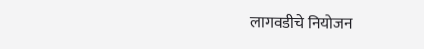लागवडीचे नियोजन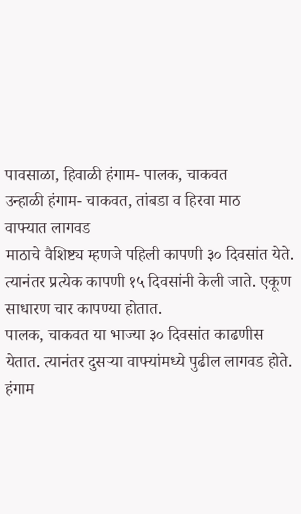पावसाळा, हिवाळी हंगाम- पालक, चाकवत
उन्हाळी हंगाम- चाकवत, तांबडा व हिरवा माठ
वाफ्यात लागवड
माठाचे वैशिष्ट्य म्हणजे पहिली कापणी ३० दिवसांत येते. त्यानंतर प्रत्येक कापणी १५ दिवसांनी केली जाते. एकूण साधारण चार कापण्या होतात.
पालक, चाकवत या भाज्या ३० दिवसांत काढणीस येतात. त्यानंतर दुसऱ्या वाफ्यांमध्ये पुढील लागवड होते.
हंगाम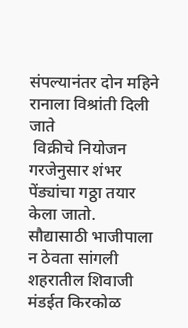संपल्यानंतर दोन महिने रानाला विश्रांती दिली जाते
 विक्रीचे नियोजन
गरजेनुसार शंभर पेंड्यांचा गठ्ठा तयार केला जातो.
सौद्यासाठी भाजीपाला न ठेवता सांगली शहरातील शिवाजी मंडईत किरकोळ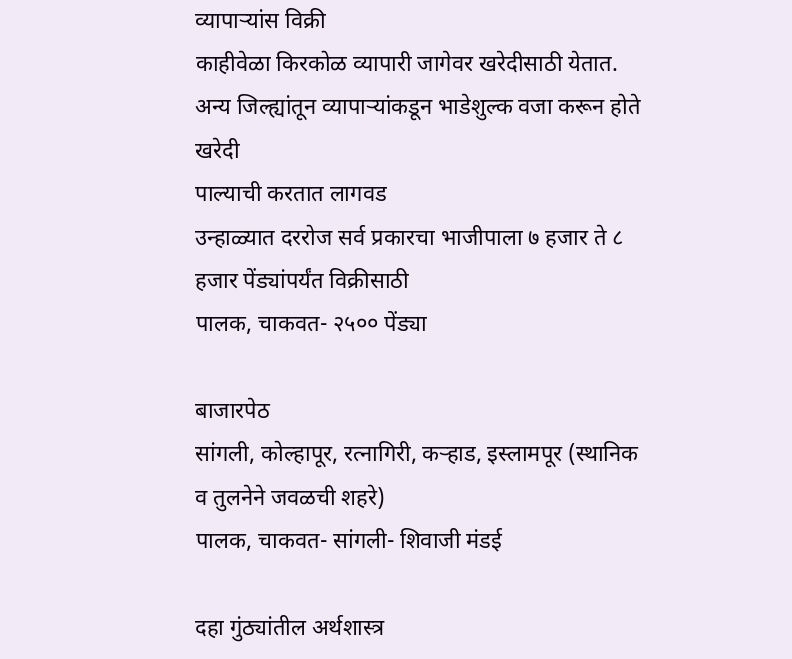व्यापाऱ्यांस विक्री
काहीवेळा किरकोळ व्यापारी जागेवर खरेदीसाठी येतात.
अन्य जिल्ह्यांतून व्यापाऱ्यांकडून भाडेशुल्क वजा करून होते खरेदी
पाल्याची करतात लागवड
उन्हाळ्यात दररोज सर्व प्रकारचा भाजीपाला ७ हजार ते ८ हजार पेंड्यांपर्यंत विक्रीसाठी
पालक, चाकवत- २५०० पेंड्या

बाजारपेठ
सांगली, कोल्हापूर, रत्नागिरी, कऱ्हाड, इस्लामपूर (स्थानिक व तुलनेने जवळची शहरे)
पालक, चाकवत- सांगली- शिवाजी मंडई

दहा गुंठ्यांतील अर्थशास्त्र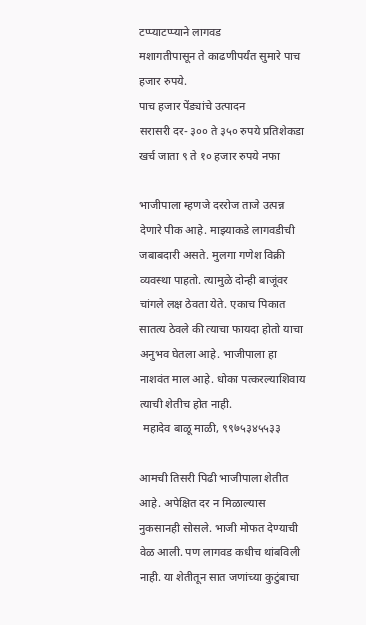टप्प्याटप्प्याने लागवड
मशागतीपासून ते काढणीपर्यंत सुमारे पाच हजार रुपये.
पाच हजार पेंड्यांचे उत्पादन
सरासरी दर- ३०० ते ३५० रुपये प्रतिशेकडा
खर्च जाता ९ ते १० हजार रुपये नफा

भाजीपाला म्हणजे दररोज ताजे उत्पन्न देणारे पीक आहे. माझ्याकडे लागवडीची जबाबदारी असते. मुलगा गणेश विक्री व्यवस्था पाहतो. त्यामुळे दोन्ही बाजूंवर चांगले लक्ष ठेवता येते. एकाच पिकात सातत्य ठेवले की त्याचा फायदा होतो याचा अनुभव घेतला आहे. भाजीपाला हा नाशवंत माल आहे. धोका पत्करल्याशिवाय त्याची शेतीच होत नाही.
 महादेव बाळू माळी, ९९७५३४५५३३

आमची तिसरी पिढी भाजीपाला शेतीत आहे. अपेक्षित दर न मिळाल्यास नुकसानही सोसले. भाजी मोफत देण्याची वेळ आली. पण लागवड कधीच थांबविली नाही. या शेतीतून सात जणांच्या कुटुंबाचा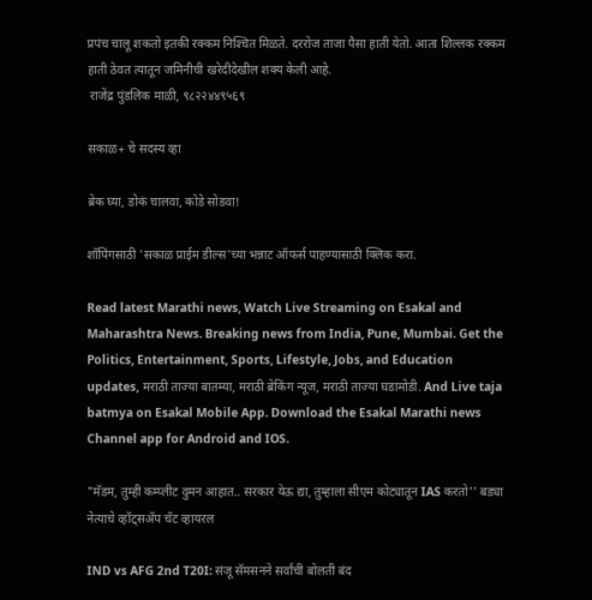प्रपंच चालू शकतो इतकी रक्कम निश्‍चित मिळते. दररोज ताजा पैसा हाती येतो. आता शिल्लक रक्कम हाती ठेवत त्यातून जमिनीची खरेदीदेखील शक्य केली आहे.
 राजेंद्र पुंडलिक माळी, ९८२२४४९५६९

सकाळ+ चे सदस्य व्हा

ब्रेक घ्या, डोकं चालवा, कोडे सोडवा!

शॉपिंगसाठी 'सकाळ प्राईम डील्स'च्या भन्नाट ऑफर्स पाहण्यासाठी क्लिक करा.

Read latest Marathi news, Watch Live Streaming on Esakal and Maharashtra News. Breaking news from India, Pune, Mumbai. Get the Politics, Entertainment, Sports, Lifestyle, Jobs, and Education updates, मराठी ताज्या बातम्या, मराठी ब्रेकिंग न्यूज, मराठी ताज्या घडामोडी. And Live taja batmya on Esakal Mobile App. Download the Esakal Marathi news Channel app for Android and IOS.

"मॅडम, तुम्ही कम्प्लीट वुमन आहात.. सरकार येऊ द्या, तुम्हाला सीएम कोट्यातून IAS करतो'' बड्या नेत्याचे व्हॉट्सअ‍ॅप चॅट व्हायरल

IND vs AFG 2nd T20I: संजू सॅमसनने सर्वांची बोलती बंद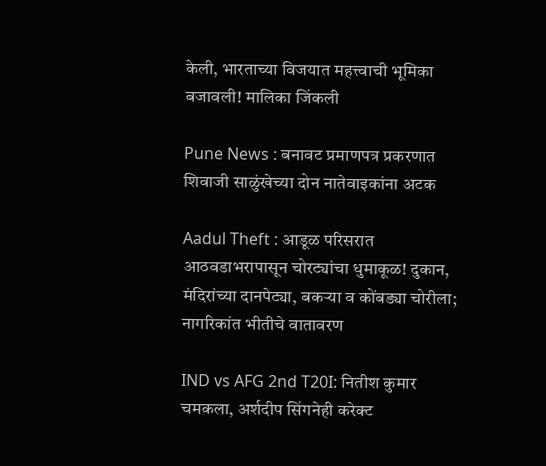केली, भारताच्या विजयात महत्त्वाची भूमिका बजावली! मालिका जिंकली

Pune News : बनावट प्रमाणपत्र प्रकरणात शिवाजी साळुंखेच्या दोन नातेवाइकांना अटक

Aadul Theft : आडूळ परिसरात आठवडाभरापासून चोरट्यांचा धुमाकूळ! दुकान, मंदिरांच्या दानपेट्या, बकऱ्या व कोंबड्या चोरीला; नागरिकांत भीतीचे वातावरण

IND vs AFG 2nd T20I: नितीश कुमार चमकला, अर्शदीप सिंगनेही करेक्ट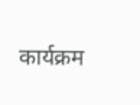कार्यक्रम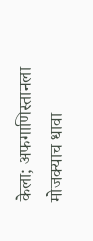केला; अफगाणिस्तानला मोजक्याच धावा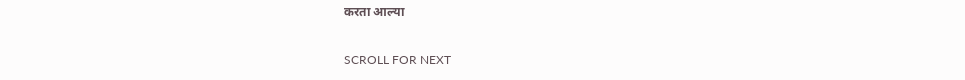करता आल्या

SCROLL FOR NEXT